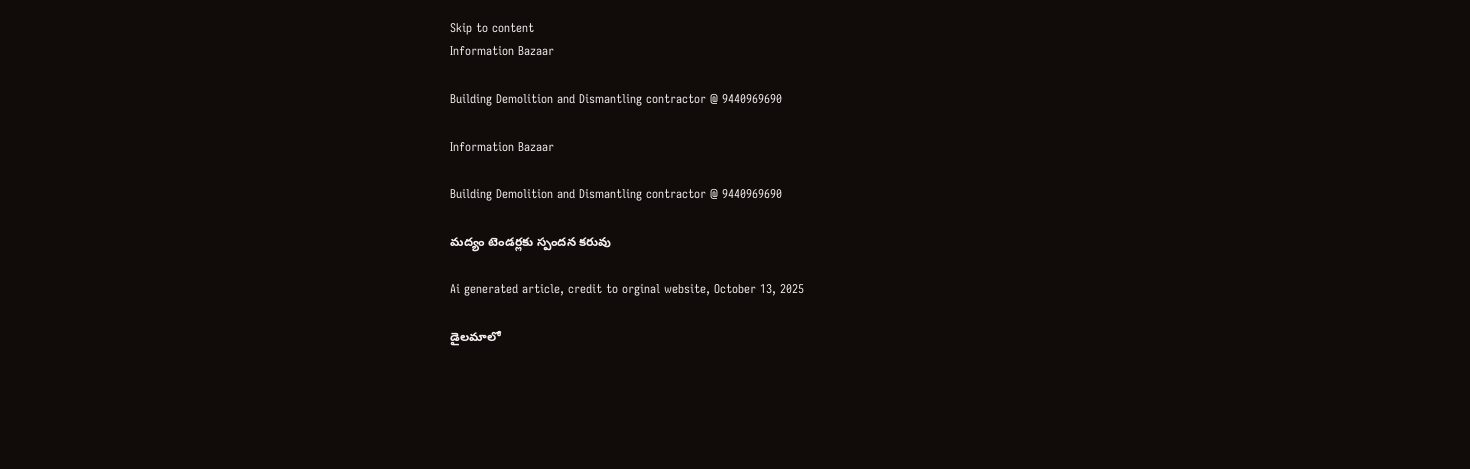Skip to content
Information Bazaar

Building Demolition and Dismantling contractor @ 9440969690

Information Bazaar

Building Demolition and Dismantling contractor @ 9440969690

మద్యం టెండర్లకు స్పందన కరువు

Ai generated article, credit to orginal website, October 13, 2025

డైలమాలో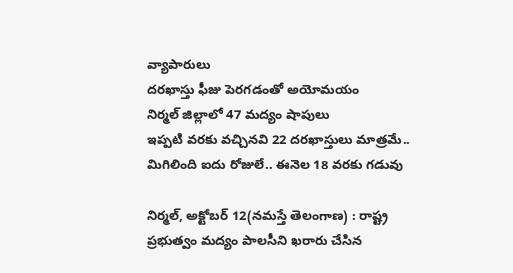వ్యాపారులు
దరఖాస్తు ఫీజు పెరగడంతో అయోమయం
నిర్మల్‌ జిల్లాలో 47 మద్యం షాపులు
ఇప్పటి వరకు వచ్చినవి 22 దరఖాస్తులు మాత్రమే..
మిగిలింది ఐదు రోజులే.. ఈనెల 18 వరకు గడువు

నిర్మల్‌, అక్టోబర్‌ 12(నమస్తే తెలంగాణ) : రాష్ట్ర ప్రభుత్వం మద్యం పాలసీని ఖరారు చేసిన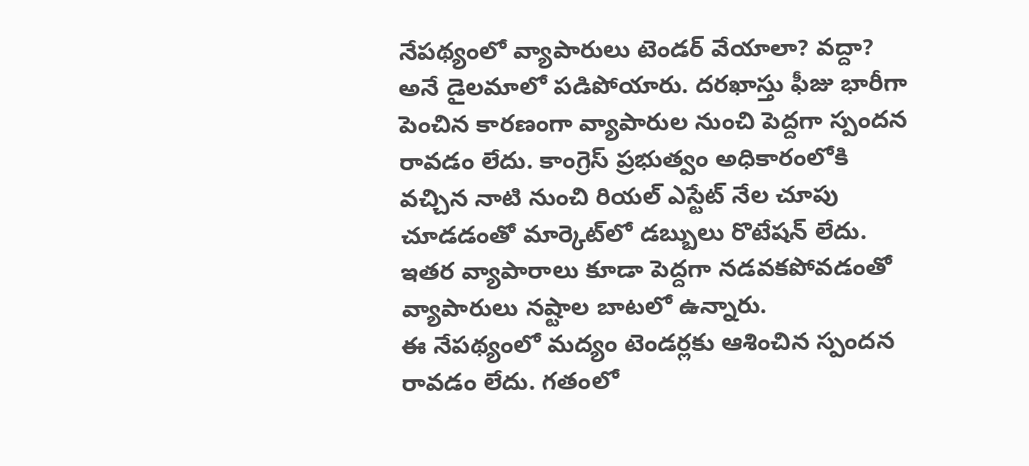నేపథ్యంలో వ్యాపారులు టెండర్‌ వేయాలా? వద్దా? అనే డైలమాలో పడిపోయారు. దరఖాస్తు ఫీజు భారీగా పెంచిన కారణంగా వ్యాపారుల నుంచి పెద్దగా స్పందన రావడం లేదు. కాంగ్రెస్‌ ప్రభుత్వం అధికారంలోకి వచ్చిన నాటి నుంచి రియల్‌ ఎస్టేట్‌ నేల చూపు చూడడంతో మార్కెట్‌లో డబ్బులు రొటేషన్‌ లేదు. ఇతర వ్యాపారాలు కూడా పెద్దగా నడవకపోవడంతో వ్యాపారులు నష్టాల బాటలో ఉన్నారు.
ఈ నేపథ్యంలో మద్యం టెండర్లకు ఆశించిన స్పందన రావడం లేదు. గతంలో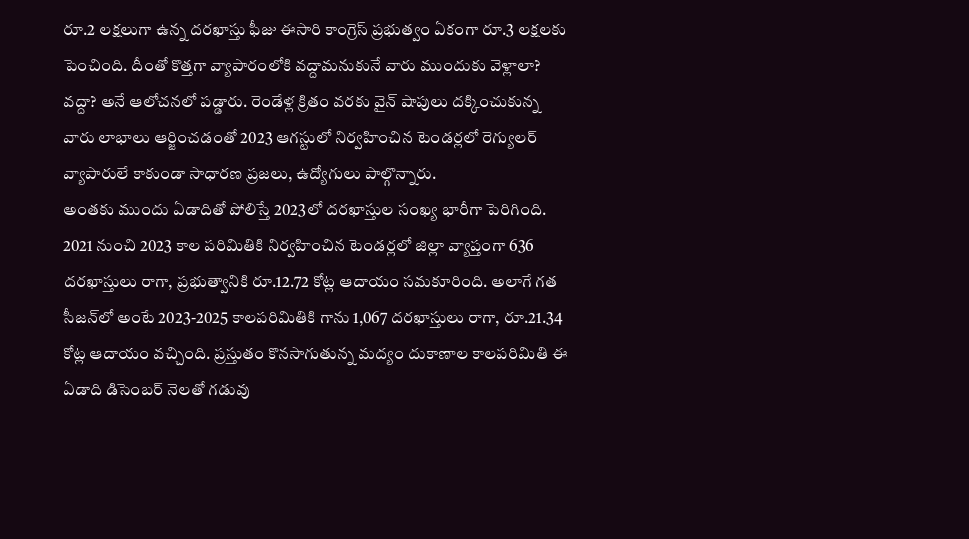రూ.2 లక్షలుగా ఉన్న దరఖాస్తు ఫీజు ఈసారి కాంగ్రెస్‌ ప్రభుత్వం ఏకంగా రూ.3 లక్షలకు పెంచింది. దీంతో కొత్తగా వ్యాపారంలోకి వద్దామనుకునే వారు ముందుకు వెళ్లాలా? వద్దా? అనే ఆలోచనలో పడ్డారు. రెండేళ్ల క్రితం వరకు వైన్‌ షాపులు దక్కించుకున్న వారు లాభాలు ఆర్జించడంతో 2023 ఆగస్టులో నిర్వహించిన టెండర్లలో రెగ్యులర్‌ వ్యాపారులే కాకుండా సాధారణ ప్రజలు, ఉద్యోగులు పాల్గొన్నారు.
అంతకు ముందు ఏడాదితో పోలిస్తే 2023లో దరఖాస్తుల సంఖ్య భారీగా పెరిగింది. 2021 నుంచి 2023 కాల పరిమితికి నిర్వహించిన టెండర్లలో జిల్లా వ్యాప్తంగా 636 దరఖాస్తులు రాగా, ప్రభుత్వానికి రూ.12.72 కోట్ల ఆదాయం సమకూరింది. అలాగే గత సీజన్‌లో అంటే 2023-2025 కాలపరిమితికి గాను 1,067 దరఖాస్తులు రాగా, రూ.21.34 కోట్ల ఆదాయం వచ్చింది. ప్రస్తుతం కొనసాగుతున్న మద్యం దుకాణాల కాలపరిమితి ఈ ఏడాది డిసెంబర్‌ నెలతో గడువు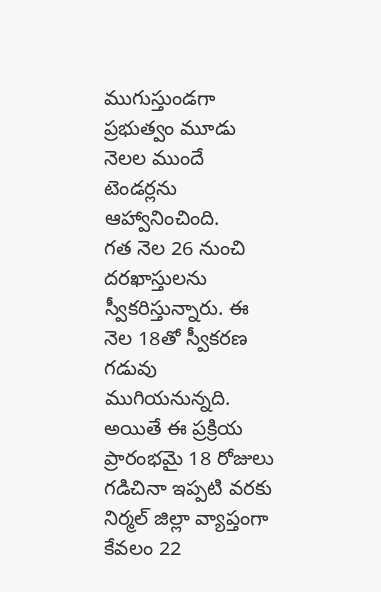ముగుస్తుండగా ప్రభుత్వం మూడు నెలల ముందే టెండర్లను ఆహ్వానించింది.
గత నెల 26 నుంచి దరఖాస్తులను స్వీకరిస్తున్నారు. ఈ నెల 18తో స్వీకరణ గడువు ముగియనున్నది. అయితే ఈ ప్రక్రియ ప్రారంభమై 18 రోజులు గడిచినా ఇప్పటి వరకు నిర్మల్‌ జిల్లా వ్యాప్తంగా కేవలం 22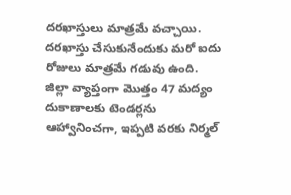దరఖాస్తులు మాత్రమే వచ్చాయి. దరఖాస్తు చేసుకునేందుకు మరో ఐదు రోజులు మాత్రమే గడువు ఉంది. జిల్లా వ్యాప్తంగా మొత్తం 47 మద్యం దుకాణాలకు టెండర్లను ఆహ్వానించగా, ఇప్పటి వరకు నిర్మల్‌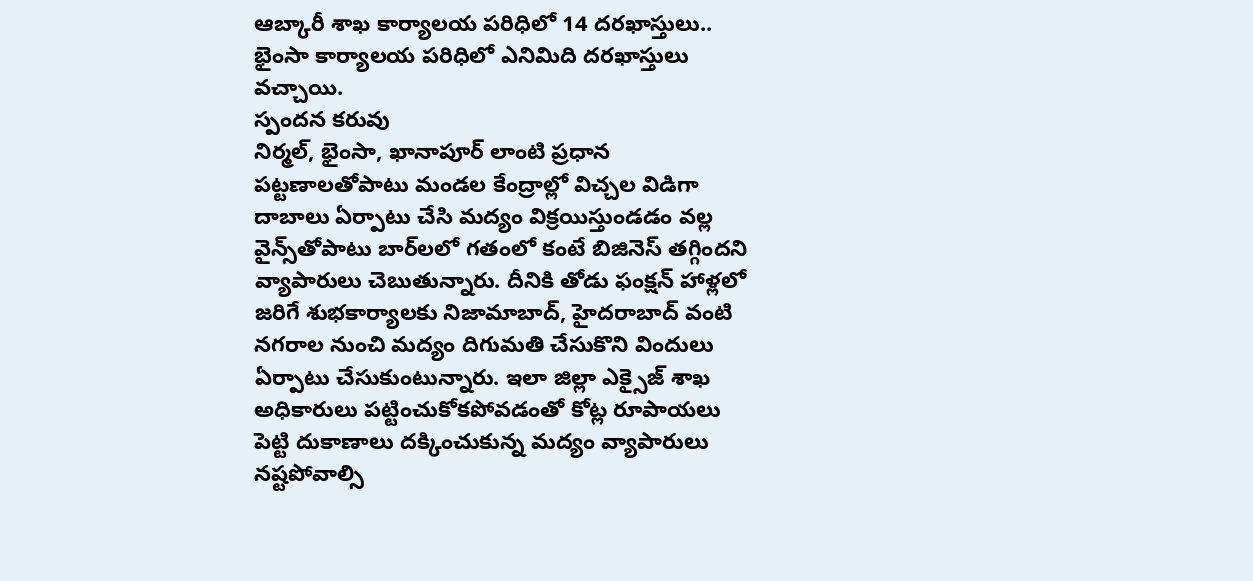ఆబ్కారీ శాఖ కార్యాలయ పరిధిలో 14 దరఖాస్తులు.. భైంసా కార్యాలయ పరిధిలో ఎనిమిది దరఖాస్తులు వచ్చాయి.
స్పందన కరువు
నిర్మల్‌, భైంసా, ఖానాపూర్‌ లాంటి ప్రధాన పట్టణాలతోపాటు మండల కేంద్రాల్లో విచ్చల విడిగా దాబాలు ఏర్పాటు చేసి మద్యం విక్రయిస్తుండడం వల్ల వైన్స్‌తోపాటు బార్‌లలో గతంలో కంటే బిజినెస్‌ తగ్గిందని వ్యాపారులు చెబుతున్నారు. దీనికి తోడు ఫంక్షన్‌ హాళ్లలో జరిగే శుభకార్యాలకు నిజామాబాద్‌, హైదరాబాద్‌ వంటి నగరాల నుంచి మద్యం దిగుమతి చేసుకొని విందులు ఏర్పాటు చేసుకుంటున్నారు. ఇలా జిల్లా ఎక్సైజ్‌ శాఖ అధికారులు పట్టించుకోకపోవడంతో కోట్ల రూపాయలు పెట్టి దుకాణాలు దక్కించుకున్న మద్యం వ్యాపారులు నష్టపోవాల్సి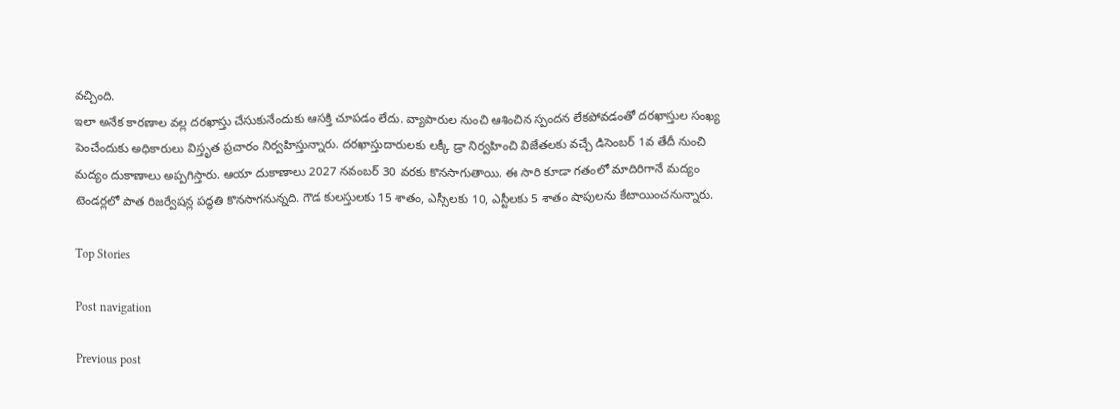వచ్చింది.
ఇలా అనేక కారణాల వల్ల దరఖాస్తు చేసుకునేందుకు ఆసక్తి చూపడం లేదు. వ్యాపారుల నుంచి ఆశించిన స్పందన లేకపోవడంతో దరఖాస్తుల సంఖ్య పెంచేందుకు అధికారులు విస్తృత ప్రచారం నిర్వహిస్తున్నారు. దరఖాస్తుదారులకు లక్కీ డ్రా నిర్వహించి విజేతలకు వచ్చే డిసెంబర్‌ 1వ తేదీ నుంచి మద్యం దుకాణాలు అప్పగిస్తారు. ఆయా దుకాణాలు 2027 నవంబర్‌ 30 వరకు కొనసాగుతాయి. ఈ సారి కూడా గతంలో మాదిరిగానే మద్యం టెండర్లలో పాత రిజర్వేషన్ల పద్ధతి కొనసాగనున్నది. గౌడ కులస్తులకు 15 శాతం, ఎస్సీలకు 10, ఎస్టీలకు 5 శాతం షాపులను కేటాయించనున్నారు.

Top Stories

Post navigation

Previous post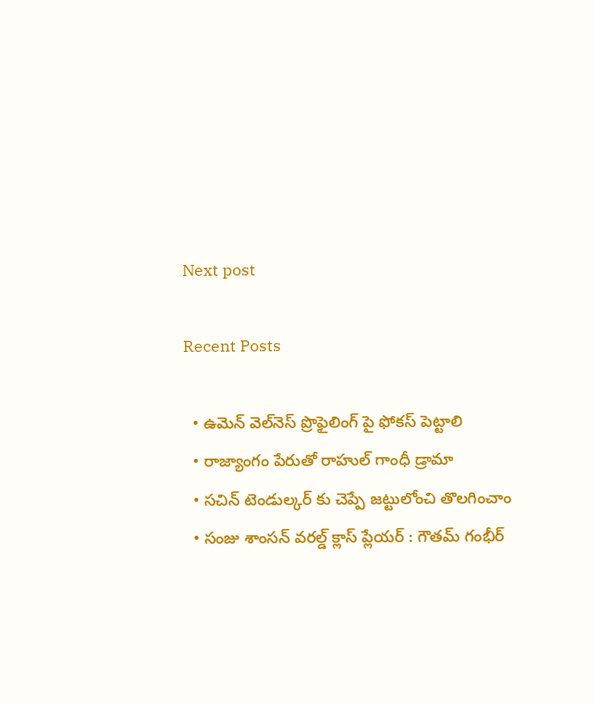Next post

Recent Posts

  • ఉమెన్ వెల్‌నెస్ ప్రొఫైలింగ్ పై ఫోక‌స్ పెట్టాలి
  • రాజ్యాంగం పేరుతో రాహుల్ గాంధీ డ్రామా
  • స‌చిన్ టెండుల్క‌ర్ కు చెప్పే జ‌ట్టులోంచి తొల‌గించాం
  • సంజు శాంస‌న్ వ‌ర‌ల్డ్ క్లాస్ ప్లేయ‌ర్ : గౌత‌మ్ గంభీర్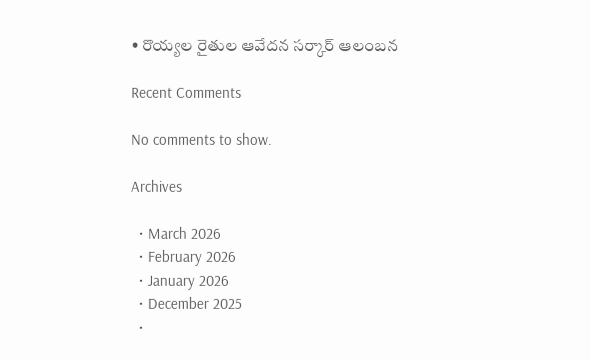• రొయ్య‌ల రైతుల ఆవేద‌న స‌ర్కార్ ఆలంబ‌న‌

Recent Comments

No comments to show.

Archives

  • March 2026
  • February 2026
  • January 2026
  • December 2025
  •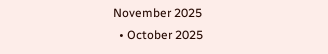November 2025
  • October 2025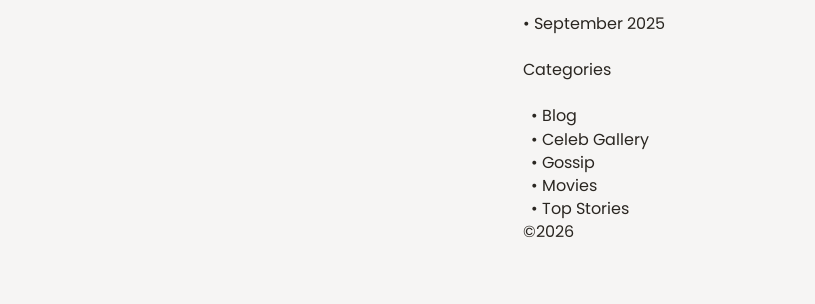• September 2025

Categories

  • Blog
  • Celeb Gallery
  • Gossip
  • Movies
  • Top Stories
©2026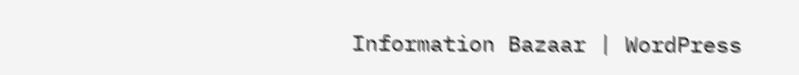Information Bazaar | WordPress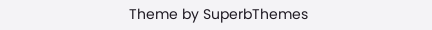Theme by SuperbThemes